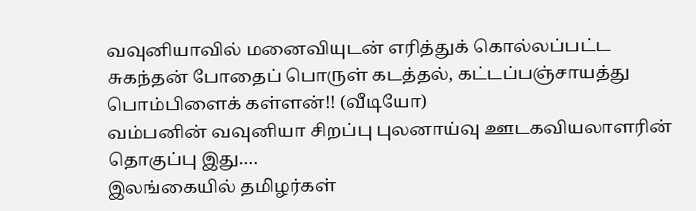வவுனியாவில் மனைவியுடன் எரித்துக் கொல்லப்பட்ட சுகந்தன் போதைப் பொருள் கடத்தல், கட்டப்பஞ்சாயத்து பொம்பிளைக் கள்ளன்!! (வீடியோ)
வம்பனின் வவுனியா சிறப்பு புலனாய்வு ஊடகவியலாளரின் தொகுப்பு இது….
இலங்கையில் தமிழர்கள்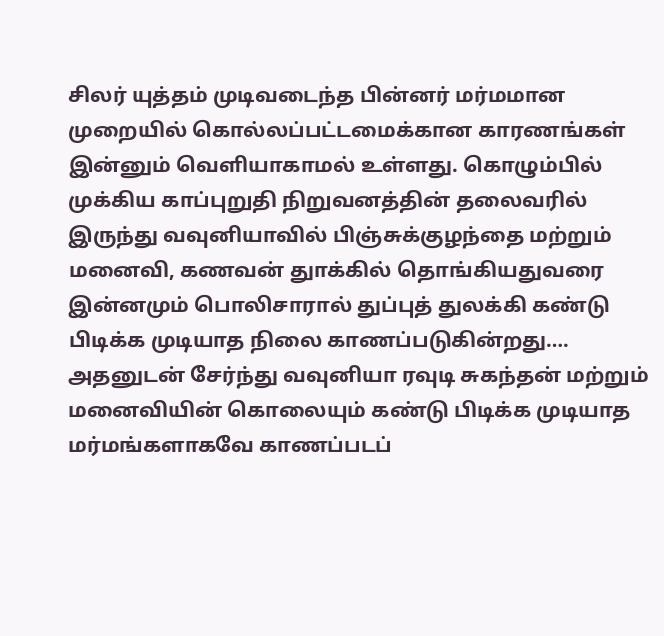சிலர் யுத்தம் முடிவடைந்த பின்னர் மர்மமான முறையில் கொல்லப்பட்டமைக்கான காரணங்கள் இன்னும் வெளியாகாமல் உள்ளது. கொழும்பில் முக்கிய காப்புறுதி நிறுவனத்தின் தலைவரில் இருந்து வவுனியாவில் பிஞ்சுக்குழந்தை மற்றும் மனைவி, கணவன் துாக்கில் தொங்கியதுவரை இன்னமும் பொலிசாரால் துப்புத் துலக்கி கண்டு பிடிக்க முடியாத நிலை காணப்படுகின்றது…. அதனுடன் சேர்ந்து வவுனியா ரவுடி சுகந்தன் மற்றும் மனைவியின் கொலையும் கண்டு பிடிக்க முடியாத மர்மங்களாகவே காணப்படப்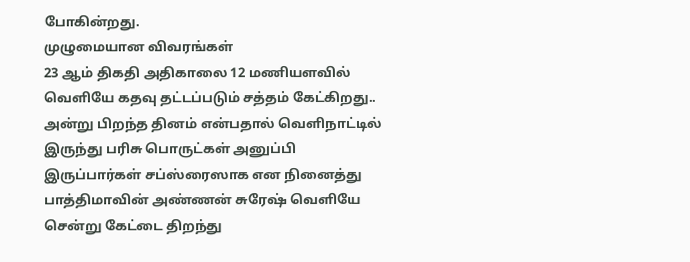போகின்றது.
முழுமையான விவரங்கள்
23 ஆம் திகதி அதிகாலை 12 மணியளவில் வெளியே கதவு தட்டப்படும் சத்தம் கேட்கிறது.. அன்று பிறந்த தினம் என்பதால் வெளிநாட்டில் இருந்து பரிசு பொருட்கள் அனுப்பி இருப்பார்கள் சப்ஸ்ரைஸாக என நினைத்து பாத்திமாவின் அண்ணன் சுரேஷ் வெளியே சென்று கேட்டை திறந்து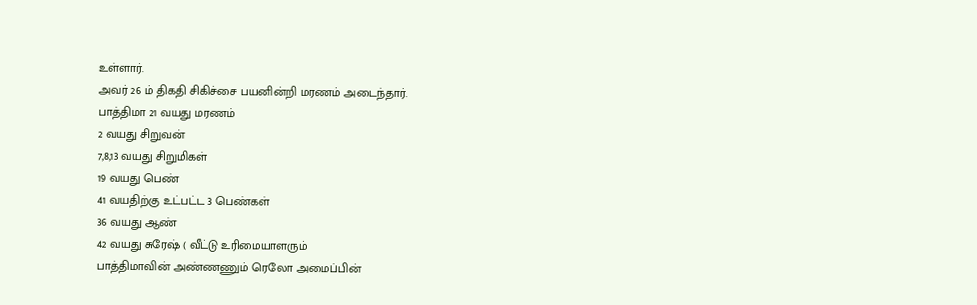உள்ளார்.
அவர் 26 ம் திகதி சிகிச்சை பயனின்றி மரணம் அடைந்தார்.
பாத்திமா 21 வயது மரணம்
2 வயது சிறுவன்
7,8,13 வயது சிறுமிகள்
19 வயது பெண்
41 வயதிற்கு உட்பட்ட 3 பெண்கள்
36 வயது ஆண்
42 வயது சுரேஷ் ( வீட்டு உரிமையாளரும்
பாத்திமாவின் அண்ணணும் ரெலோ அமைப்பின்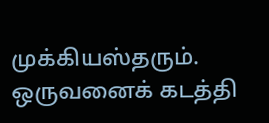முக்கியஸ்தரும்.
ஒருவனைக் கடத்தி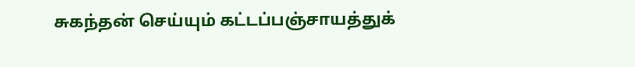சுகந்தன் செய்யும் கட்டப்பஞ்சாயத்துக்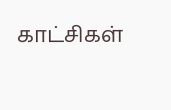காட்சிகள்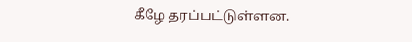கீழே தரப்பட்டுள்ளன.